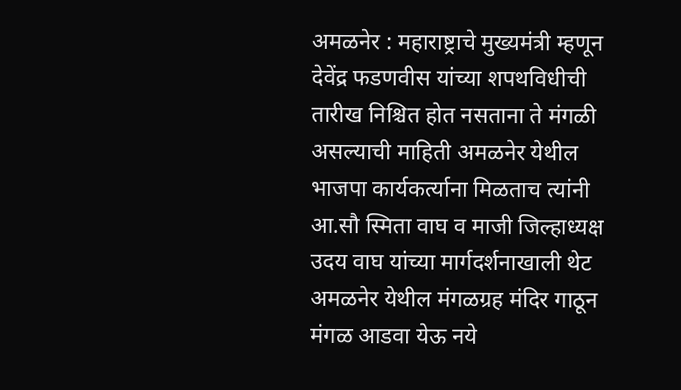अमळनेर : महाराष्ट्राचे मुख्यमंत्री म्हणून देवेंद्र फडणवीस यांच्या शपथविधीची तारीख निश्चित होत नसताना ते मंगळी असल्याची माहिती अमळनेर येथील भाजपा कार्यकर्त्याना मिळताच त्यांनी आ.सौ स्मिता वाघ व माजी जिल्हाध्यक्ष उदय वाघ यांच्या मार्गदर्शनाखाली थेट अमळनेर येथील मंगळग्रह मंदिर गाठून मंगळ आडवा येऊ नये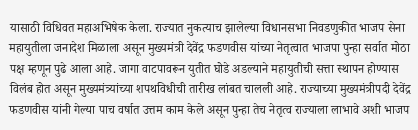यासाठी विधिवत महाअभिषेक केला. राज्यात नुकत्याच झालेल्या विधानसभा निवडणुकीत भाजप सेना महायुतीला जनादेश मिळाला असून मुख्यमंत्री देवेंद्र फडणवीस यांच्या नेतृत्वात भाजपा पुन्हा सर्वात मोठा पक्ष म्हणून पुढे आला आहे. जागा वाटपावरून युतीत घोडे अडल्याने महायुतीची सत्ता स्थापन होण्यास विलंब होत असून मुख्यमंत्र्यांच्या शपथविधीची तारीख लांबत चालली आहे. राज्याच्या मुख्यमंत्रीपदी देवेंद्र फडणवीस यांनी गेल्या पाच वर्षात उत्तम काम केले असून पुन्हा तेच नेतृत्व राज्याला लाभावे अशी भाजप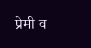प्रेमी व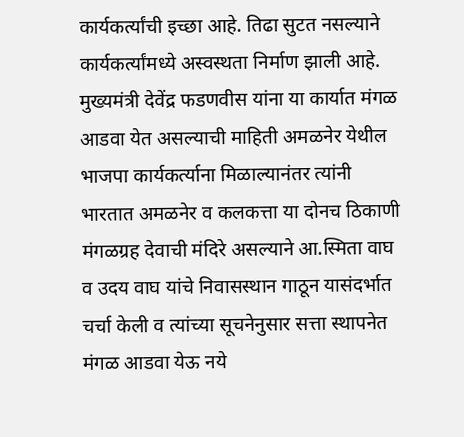कार्यकर्त्यांची इच्छा आहे. तिढा सुटत नसल्याने कार्यकर्त्यांमध्ये अस्वस्थता निर्माण झाली आहे. मुख्यमंत्री देवेंद्र फडणवीस यांना या कार्यात मंगळ आडवा येत असल्याची माहिती अमळनेर येथील भाजपा कार्यकर्त्याना मिळाल्यानंतर त्यांनी भारतात अमळनेर व कलकत्ता या दोनच ठिकाणी मंगळग्रह देवाची मंदिरे असल्याने आ.स्मिता वाघ व उदय वाघ यांचे निवासस्थान गाठून यासंदर्भात चर्चा केली व त्यांच्या सूचनेनुसार सत्ता स्थापनेत मंगळ आडवा येऊ नये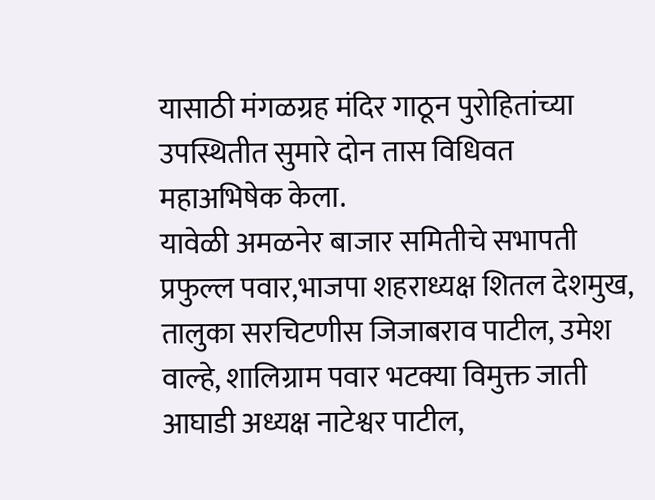यासाठी मंगळग्रह मंदिर गाठून पुरोहितांच्या उपस्थितीत सुमारे दोन तास विधिवत महाअभिषेक केला.
यावेळी अमळनेर बाजार समितीचे सभापती प्रफुल्ल पवार,भाजपा शहराध्यक्ष शितल देशमुख, तालुका सरचिटणीस जिजाबराव पाटील, उमेश वाल्हे, शालिग्राम पवार भटक्या विमुक्त जाती आघाडी अध्यक्ष नाटेश्वर पाटील,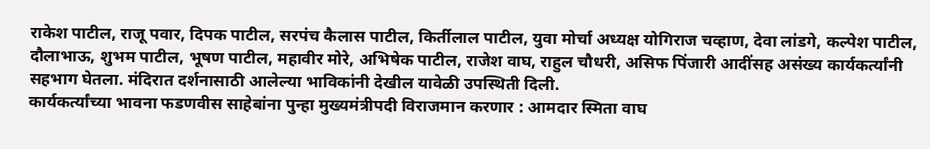राकेश पाटील, राजू पवार, दिपक पाटील, सरपंच कैलास पाटील, किर्तीलाल पाटील, युवा मोर्चा अध्यक्ष योगिराज चव्हाण, देवा लांडगे, कल्पेश पाटील, दौलाभाऊ, शुभम पाटील, भूषण पाटील, महावीर मोरे, अभिषेक पाटील, राजेश वाघ, राहुल चौधरी, असिफ पिंजारी आदींसह असंख्य कार्यकर्त्यांनी सहभाग घेतला. मंदिरात दर्शनासाठी आलेल्या भाविकांनी देखील यावेळी उपस्थिती दिली.
कार्यकर्त्यांच्या भावना फडणवीस साहेबांना पुन्हा मुख्यमंत्रीपदी विराजमान करणार : आमदार स्मिता वाघ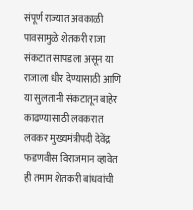संपूर्ण राज्यात अवकाळी पावसामुळे शेतकरी राजा संकटात सापडला असून या राजाला धीर देण्यासाठी आणि या सुलतानी संकटातून बाहेर काढण्यासाठी लवकरात लवकर मुख्यमंत्रीपदी देवेंद्र फडणवीस विराजमान व्हावेत ही तमाम शेतकरी बांधवांची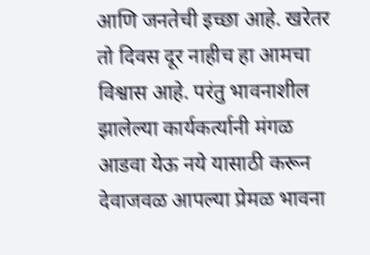आणि जनतेची इच्छा आहे. खरेतर तो दिवस दूर नाहीच हा आमचा विश्वास आहे. परंतु भावनाशील झालेल्या कार्यकर्त्यानी मंगळ आडवा येऊ नये यासाठी करून देवाजवळ आपल्या प्रेमळ भावना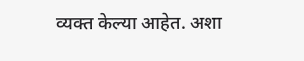व्यक्त केल्या आहेत. अशा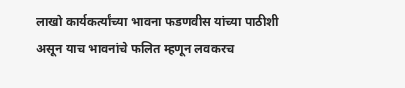लाखो कार्यकर्त्यांच्या भावना फडणवीस यांच्या पाठीशी असून याच भावनांचे फलित म्हणून लवकरच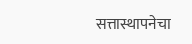सत्तास्थापनेचा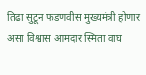तिढा सुटून फडणवीस मुख्यमंत्री होणार असा विश्वास आमदार स्मिता वाघ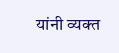यांनी व्यक्त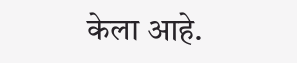केला आहे.